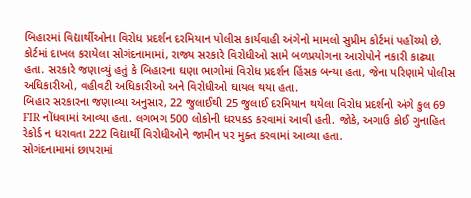બિહારમાં વિદ્યાર્થીઓના વિરોધ પ્રદર્શન દરમિયાન પોલીસ કાર્યવાહી અંગેનો મામલો સુપ્રીમ કોર્ટમાં પહોંચ્યો છે. કોર્ટમાં દાખલ કરાયેલા સોગંદનામામાં, રાજ્ય સરકારે વિરોધીઓ સામે બળપ્રયોગના આરોપોને નકારી કાઢ્યા હતા. સરકારે જણાવ્યું હતું કે બિહારના ઘણા ભાગોમાં વિરોધ પ્રદર્શન હિંસક બન્યા હતા, જેના પરિણામે પોલીસ અધિકારીઓ, વહીવટી અધિકારીઓ અને વિરોધીઓ ઘાયલ થયા હતા.
બિહાર સરકારના જણાવ્યા અનુસાર, 22 જુલાઈથી 25 જુલાઈ દરમિયાન થયેલા વિરોધ પ્રદર્શનો અંગે કુલ 69 FIR નોંધવામાં આવ્યા હતા. લગભગ 500 લોકોની ધરપકડ કરવામાં આવી હતી. જોકે, અગાઉ કોઈ ગુનાહિત રેકોર્ડ ન ધરાવતા 222 વિદ્યાર્થી વિરોધીઓને જામીન પર મુક્ત કરવામાં આવ્યા હતા.
સોગંદનામામાં છાપરામાં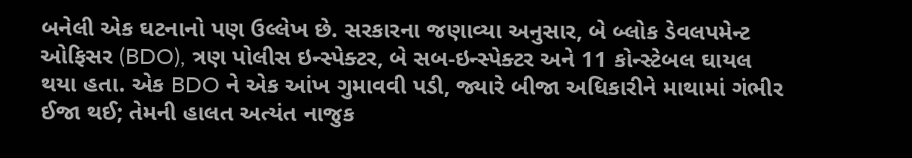બનેલી એક ઘટનાનો પણ ઉલ્લેખ છે. સરકારના જણાવ્યા અનુસાર, બે બ્લોક ડેવલપમેન્ટ ઓફિસર (BDO), ત્રણ પોલીસ ઇન્સ્પેક્ટર, બે સબ-ઇન્સ્પેક્ટર અને 11 કોન્સ્ટેબલ ઘાયલ થયા હતા. એક BDO ને એક આંખ ગુમાવવી પડી, જ્યારે બીજા અધિકારીને માથામાં ગંભીર ઈજા થઈ; તેમની હાલત અત્યંત નાજુક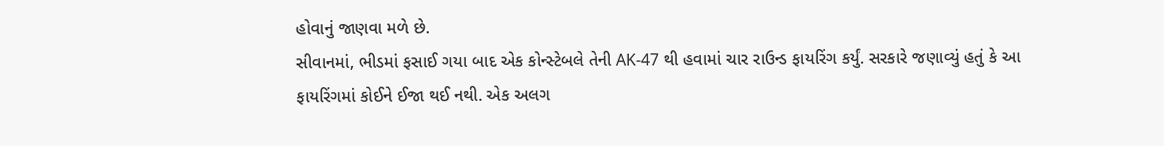હોવાનું જાણવા મળે છે.
સીવાનમાં, ભીડમાં ફસાઈ ગયા બાદ એક કોન્સ્ટેબલે તેની AK-47 થી હવામાં ચાર રાઉન્ડ ફાયરિંગ કર્યું. સરકારે જણાવ્યું હતું કે આ ફાયરિંગમાં કોઈને ઈજા થઈ નથી. એક અલગ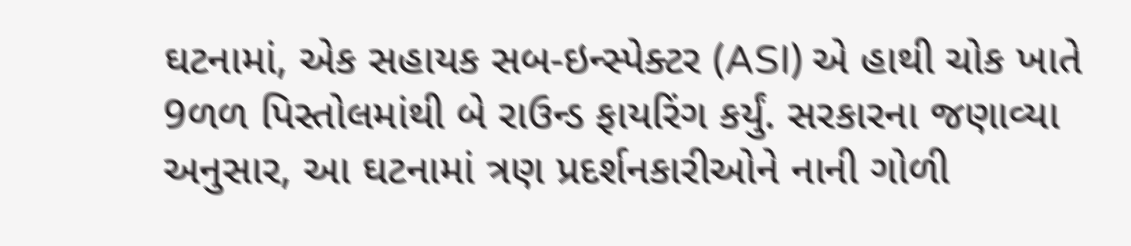ઘટનામાં, એક સહાયક સબ-ઇન્સ્પેક્ટર (ASI) એ હાથી ચોક ખાતે 9ળળ પિસ્તોલમાંથી બે રાઉન્ડ ફાયરિંગ કર્યું. સરકારના જણાવ્યા અનુસાર, આ ઘટનામાં ત્રણ પ્રદર્શનકારીઓને નાની ગોળી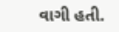વાગી હતી.